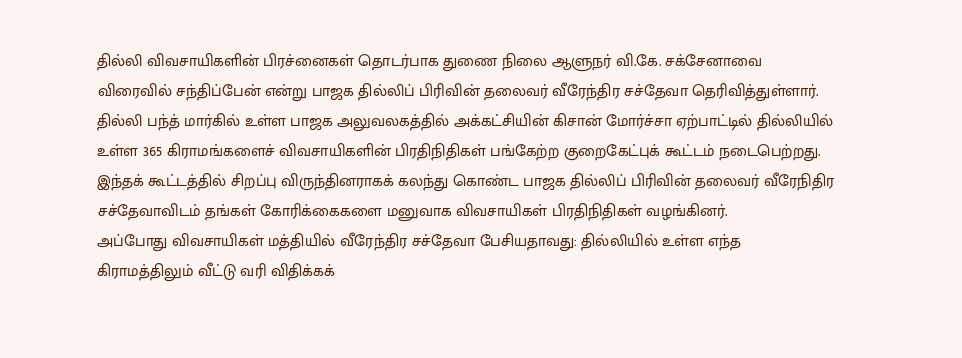தில்லி விவசாயிகளின் பிரச்னைகள் தொடர்பாக துணை நிலை ஆளுநர் வி.கே. சக்சேனாவை விரைவில் சந்திப்பேன் என்று பாஜக தில்லிப் பிரிவின் தலைவர் வீரேந்திர சச்தேவா தெரிவித்துள்ளார்.
தில்லி பந்த் மார்கில் உள்ள பாஜக அலுவலகத்தில் அக்கட்சியின் கிசான் மோர்ச்சா ஏற்பாட்டில் தில்லியில் உள்ள 365 கிராமங்களைச் விவசாயிகளின் பிரதிநிதிகள் பங்கேற்ற குறைகேட்புக் கூட்டம் நடைபெற்றது. இந்தக் கூட்டத்தில் சிறப்பு விருந்தினராகக் கலந்து கொண்ட பாஜக தில்லிப் பிரிவின் தலைவர் வீரேநிதிர சச்தேவாவிடம் தங்கள் கோரிக்கைகளை மனுவாக விவசாயிகள் பிரதிநிதிகள் வழங்கினர்.
அப்போது விவசாயிகள் மத்தியில் வீரேந்திர சச்தேவா பேசியதாவது: தில்லியில் உள்ள எந்த கிராமத்திலும் வீட்டு வரி விதிக்கக்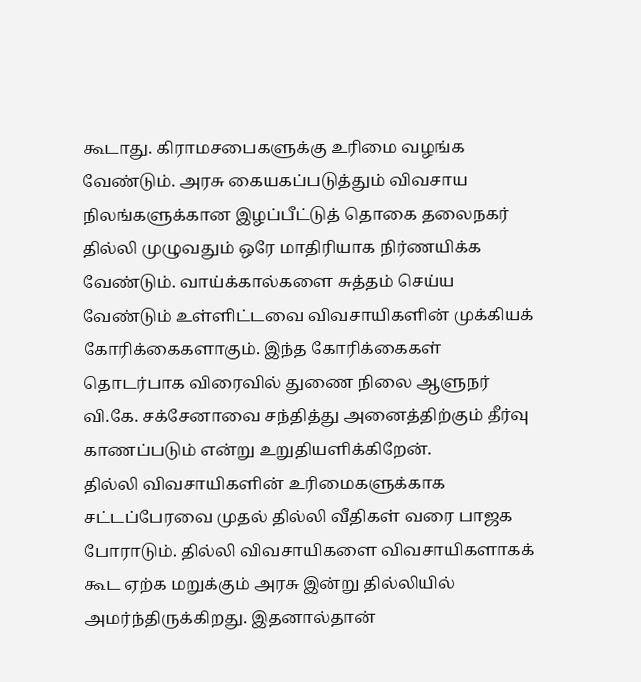கூடாது. கிராமசபைகளுக்கு உரிமை வழங்க வேண்டும். அரசு கையகப்படுத்தும் விவசாய நிலங்களுக்கான இழப்பீட்டுத் தொகை தலைநகர் தில்லி முழுவதும் ஒரே மாதிரியாக நிர்ணயிக்க வேண்டும். வாய்க்கால்களை சுத்தம் செய்ய வேண்டும் உள்ளிட்டவை விவசாயிகளின் முக்கியக் கோரிக்கைகளாகும். இந்த கோரிக்கைகள் தொடர்பாக விரைவில் துணை நிலை ஆளுநர் வி.கே. சக்சேனாவை சந்தித்து அனைத்திற்கும் தீர்வு காணப்படும் என்று உறுதியளிக்கிறேன்.
தில்லி விவசாயிகளின் உரிமைகளுக்காக சட்டப்பேரவை முதல் தில்லி வீதிகள் வரை பாஜக போராடும். தில்லி விவசாயிகளை விவசாயிகளாகக் கூட ஏற்க மறுக்கும் அரசு இன்று தில்லியில் அமர்ந்திருக்கிறது. இதனால்தான்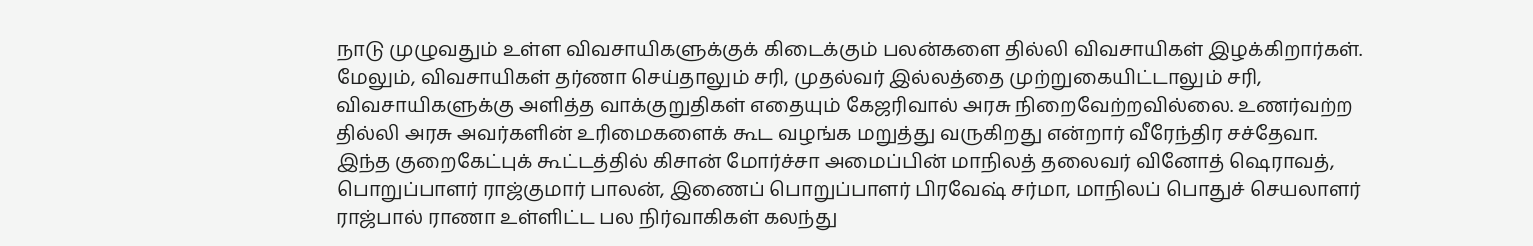நாடு முழுவதும் உள்ள விவசாயிகளுக்குக் கிடைக்கும் பலன்களை தில்லி விவசாயிகள் இழக்கிறார்கள். மேலும், விவசாயிகள் தர்ணா செய்தாலும் சரி, முதல்வர் இல்லத்தை முற்றுகையிட்டாலும் சரி, விவசாயிகளுக்கு அளித்த வாக்குறுதிகள் எதையும் கேஜரிவால் அரசு நிறைவேற்றவில்லை. உணர்வற்ற தில்லி அரசு அவர்களின் உரிமைகளைக் கூட வழங்க மறுத்து வருகிறது என்றார் வீரேந்திர சச்தேவா.
இந்த குறைகேட்புக் கூட்டத்தில் கிசான் மோர்ச்சா அமைப்பின் மாநிலத் தலைவர் வினோத் ஷெராவத், பொறுப்பாளர் ராஜ்குமார் பாலன், இணைப் பொறுப்பாளர் பிரவேஷ் சர்மா, மாநிலப் பொதுச் செயலாளர் ராஜ்பால் ராணா உள்ளிட்ட பல நிர்வாகிகள் கலந்து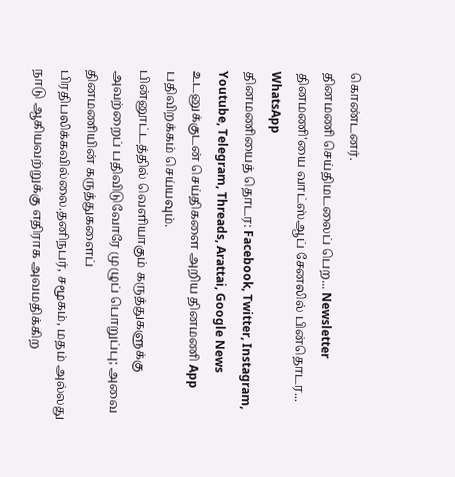கொண்டனர்.
தினமணி செய்திமடலைப் பெற... Newsletter
தினமணி'யை வாட்ஸ்ஆப் சேனலில் பின்தொடர... WhatsApp
தினமணியைத் தொடர: Facebook, Twitter, Instagram, Youtube, Telegram, Threads, Arattai, Google News
உடனுக்குடன் செய்திகளை அறிய தினமணி App பதிவிறக்கம் செய்யவும்.
பின்னூட்டத்தில் வெளியாகும் கருத்துகளுக்கு அவற்றைப் பதிவிடுவோரே முழுப் பொறுப்பு; அவை தினமணியின் கருத்துகளைப் பிரதிபலிக்கவில்லை.தனிநபர், சமூகம், மதம் அல்லது நாடு ஆகியவற்றுக்கு எதிராக அவமதிக்கிற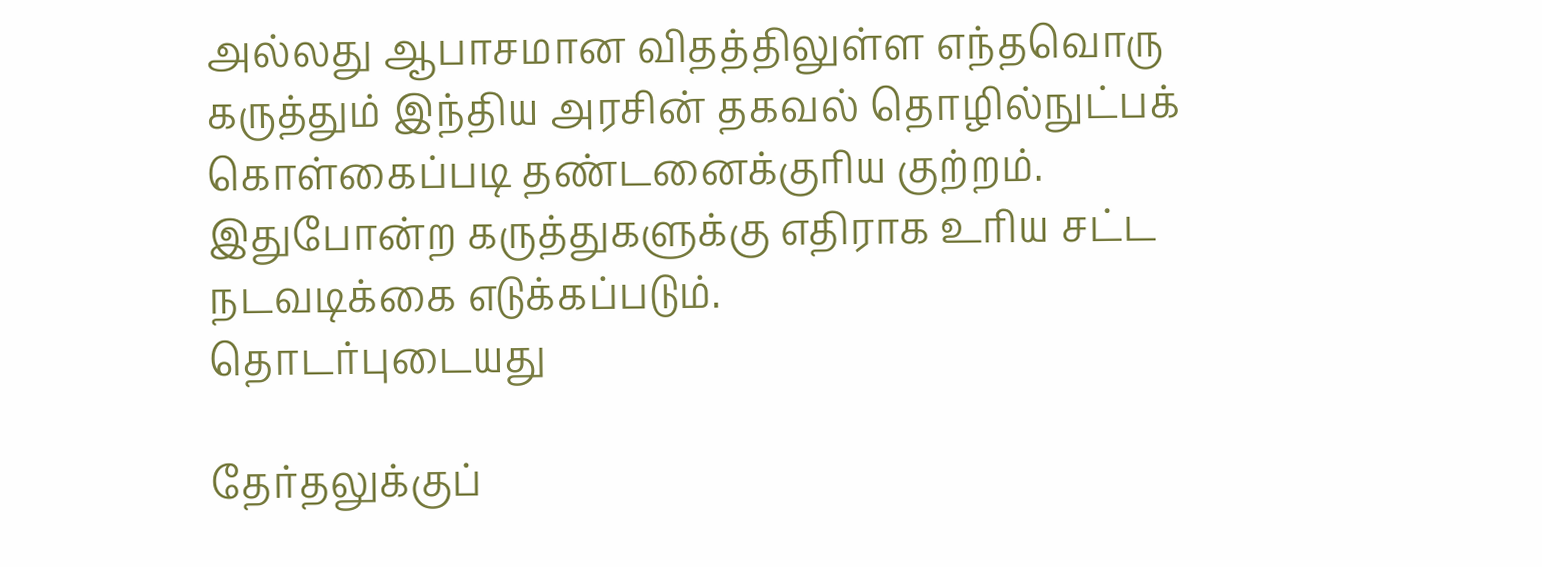அல்லது ஆபாசமான விதத்திலுள்ள எந்தவொரு கருத்தும் இந்திய அரசின் தகவல் தொழில்நுட்பக் கொள்கைப்படி தண்டனைக்குரிய குற்றம். இதுபோன்ற கருத்துகளுக்கு எதிராக உரிய சட்ட நடவடிக்கை எடுக்கப்படும்.
தொடர்புடையது

தேர்தலுக்குப்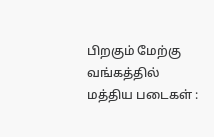பிறகும் மேற்கு வங்கத்தில் மத்திய படைகள் :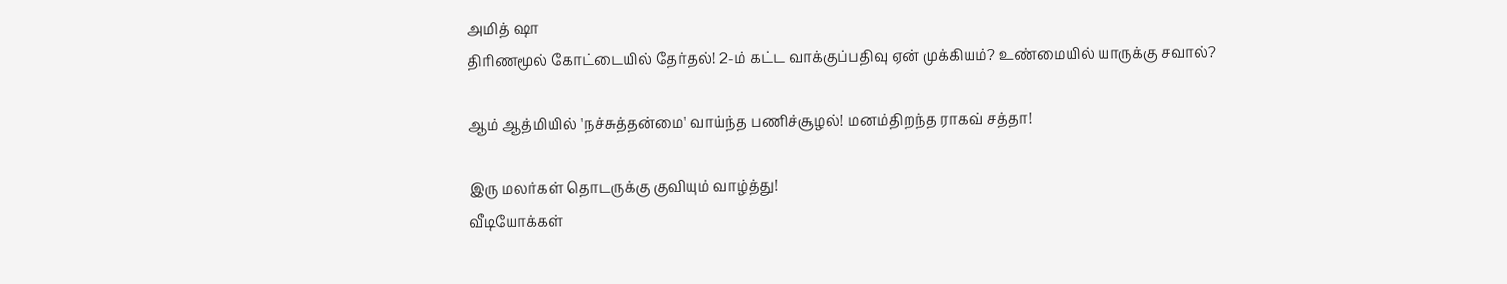அமித் ஷா
திரிணமூல் கோட்டையில் தேர்தல்! 2-ம் கட்ட வாக்குப்பதிவு ஏன் முக்கியம்? உண்மையில் யாருக்கு சவால்?

ஆம் ஆத்மியில் 'நச்சுத்தன்மை' வாய்ந்த பணிச்சூழல்! மனம்திறந்த ராகவ் சத்தா!

இரு மலர்கள் தொடருக்கு குவியும் வாழ்த்து!
வீடியோக்கள்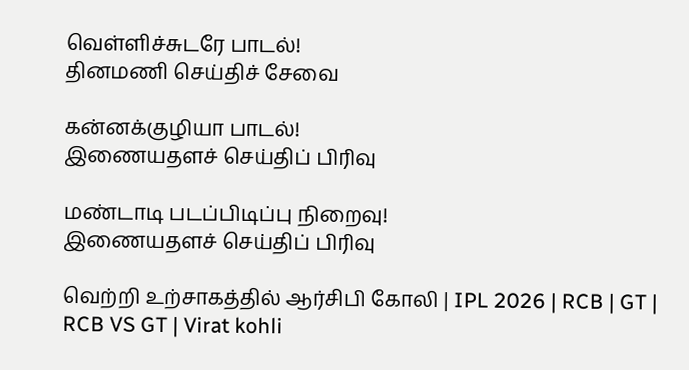வெள்ளிச்சுடரே பாடல்!
தினமணி செய்திச் சேவை

கன்னக்குழியா பாடல்!
இணையதளச் செய்திப் பிரிவு

மண்டாடி படப்பிடிப்பு நிறைவு!
இணையதளச் செய்திப் பிரிவு

வெற்றி உற்சாகத்தில் ஆர்சிபி கோலி | IPL 2026 | RCB | GT | RCB VS GT | Virat kohli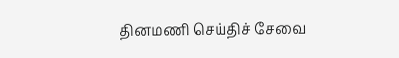தினமணி செய்திச் சேவை